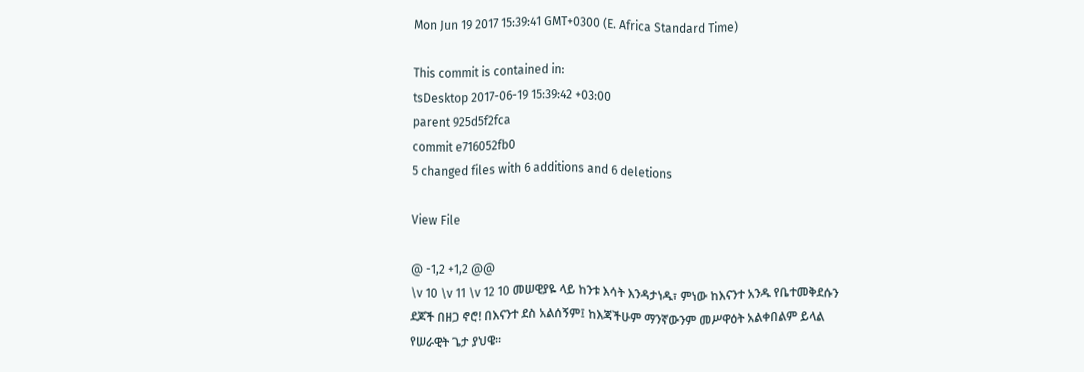Mon Jun 19 2017 15:39:41 GMT+0300 (E. Africa Standard Time)

This commit is contained in:
tsDesktop 2017-06-19 15:39:42 +03:00
parent 925d5f2fca
commit e716052fb0
5 changed files with 6 additions and 6 deletions

View File

@ -1,2 +1,2 @@
\v 10 \v 11 \v 12 10 መሠዊያዬ ላይ ከንቱ እሳት እንዳታነዱ፣ ምነው ከእናንተ አንዱ የቤተመቅደሱን ደጆች በዘጋ ኖሮ! በእናንተ ደስ አልሰኝም፤ ከእጃችሁም ማንኛውንም መሥዋዕት አልቀበልም ይላል የሠራዊት ጌታ ያህዌ።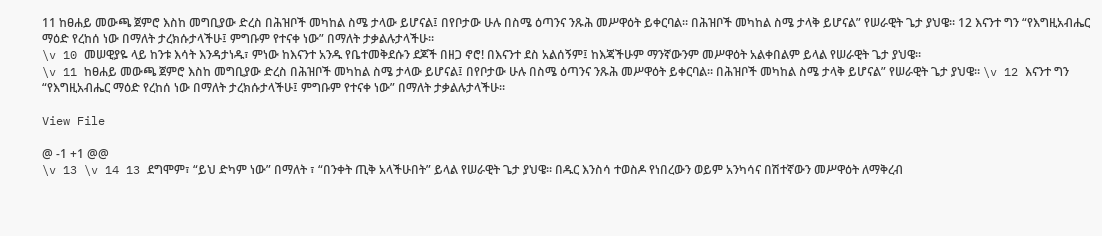11 ከፀሐይ መውጫ ጀምሮ እስከ መግቢያው ድረስ በሕዝቦች መካከል ስሜ ታላው ይሆናል፤ በየቦታው ሁሉ በስሜ ዕጣንና ንጹሕ መሥዋዕት ይቀርባል። በሕዝቦች መካከል ስሜ ታላቅ ይሆናል” የሠራዊት ጌታ ያህዌ። 12 እናንተ ግን “የእግዚአብሔር ማዕድ የረከሰ ነው በማለት ታረክሱታላችሁ፤ ምግቡም የተናቀ ነው” በማለት ታቃልሉታላችሁ።
\v 10 መሠዊያዬ ላይ ከንቱ እሳት እንዳታነዱ፣ ምነው ከእናንተ አንዱ የቤተመቅደሱን ደጆች በዘጋ ኖሮ! በእናንተ ደስ አልሰኝም፤ ከእጃችሁም ማንኛውንም መሥዋዕት አልቀበልም ይላል የሠራዊት ጌታ ያህዌ።
\v 11 ከፀሐይ መውጫ ጀምሮ እስከ መግቢያው ድረስ በሕዝቦች መካከል ስሜ ታላው ይሆናል፤ በየቦታው ሁሉ በስሜ ዕጣንና ንጹሕ መሥዋዕት ይቀርባል። በሕዝቦች መካከል ስሜ ታላቅ ይሆናል” የሠራዊት ጌታ ያህዌ። \v 12 እናንተ ግን “የእግዚአብሔር ማዕድ የረከሰ ነው በማለት ታረክሱታላችሁ፤ ምግቡም የተናቀ ነው” በማለት ታቃልሉታላችሁ።

View File

@ -1 +1 @@
\v 13 \v 14 13 ደግሞም፣ “ይህ ድካም ነው” በማለት ፣ “በንቀት ጢቅ አላችሁበት” ይላል የሠራዊት ጌታ ያህዌ። በዱር እንስሳ ተወስዶ የነበረውን ወይም አንካሳና በሽተኛውን መሥዋዕት ለማቅረብ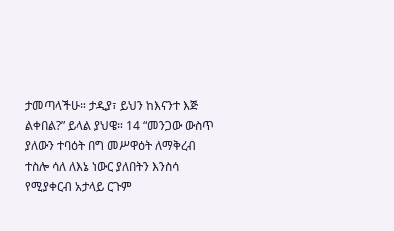ታመጣላችሁ። ታዲያ፣ ይህን ከእናንተ እጅ ልቀበል?” ይላል ያህዌ። 14 “መንጋው ውስጥ ያለውን ተባዕት በግ መሥዋዕት ለማቅረብ ተስሎ ሳለ ለእኔ ነውር ያለበትን እንስሳ የሚያቀርብ አታላይ ርጉም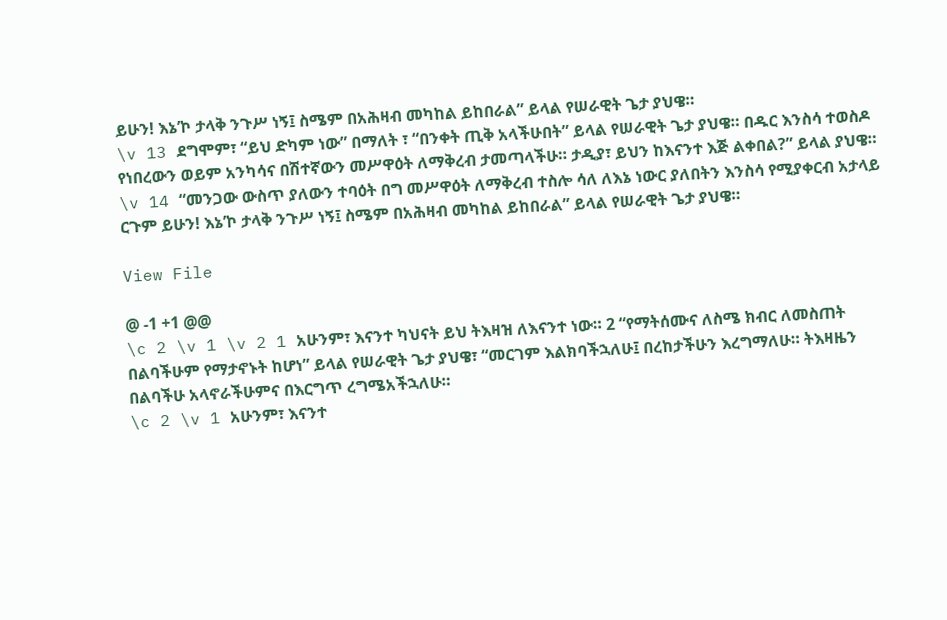ይሁን! እኔ’ኮ ታላቅ ንጉሥ ነኝ፤ ስሜም በአሕዛብ መካከል ይከበራል” ይላል የሠራዊት ጌታ ያህዌ።
\v 13 ደግሞም፣ “ይህ ድካም ነው” በማለት ፣ “በንቀት ጢቅ አላችሁበት” ይላል የሠራዊት ጌታ ያህዌ። በዱር እንስሳ ተወስዶ የነበረውን ወይም አንካሳና በሽተኛውን መሥዋዕት ለማቅረብ ታመጣላችሁ። ታዲያ፣ ይህን ከእናንተ እጅ ልቀበል?” ይላል ያህዌ። \v 14 “መንጋው ውስጥ ያለውን ተባዕት በግ መሥዋዕት ለማቅረብ ተስሎ ሳለ ለእኔ ነውር ያለበትን እንስሳ የሚያቀርብ አታላይ ርጉም ይሁን! እኔ’ኮ ታላቅ ንጉሥ ነኝ፤ ስሜም በአሕዛብ መካከል ይከበራል” ይላል የሠራዊት ጌታ ያህዌ።

View File

@ -1 +1 @@
\c 2 \v 1 \v 2 1 አሁንም፣ እናንተ ካህናት ይህ ትእዛዝ ለእናንተ ነው። 2 “የማትሰሙና ለስሜ ክብር ለመስጠት በልባችሁም የማታኖኑት ከሆነ” ይላል የሠራዊት ጌታ ያህዌ፣ “መርገም እልክባችኋለሁ፤ በረከታችሁን እረግማለሁ። ትእዛዜን በልባችሁ አላኖራችሁምና በእርግጥ ረግሜአችኋለሁ።
\c 2 \v 1 አሁንም፣ እናንተ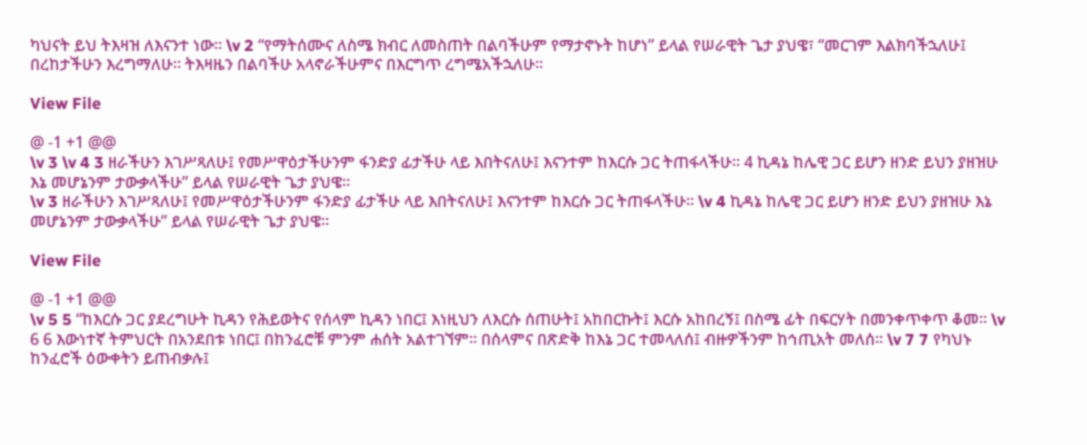ካህናት ይህ ትእዛዝ ለእናንተ ነው። \v 2 “የማትሰሙና ለስሜ ክብር ለመስጠት በልባችሁም የማታኖኑት ከሆነ” ይላል የሠራዊት ጌታ ያህዌ፣ “መርገም እልክባችኋለሁ፤ በረከታችሁን እረግማለሁ። ትእዛዜን በልባችሁ አላኖራችሁምና በእርግጥ ረግሜአችኋለሁ።

View File

@ -1 +1 @@
\v 3 \v 4 3 ዘራችሁን እገሥጻለሁ፤ የመሥዋዕታችሁንም ፋንድያ ፊታችሁ ላይ እበትናለሁ፤ እናንተም ከእርሱ ጋር ትጠፋላችሁ። 4 ኪዳኔ ከሌዊ ጋር ይሆን ዘንድ ይህን ያዘዝሁ እኔ መሆኔንም ታውቃላችሁ” ይላል የሠራዊት ጌታ ያህዌ።
\v 3 ዘራችሁን እገሥጻለሁ፤ የመሥዋዕታችሁንም ፋንድያ ፊታችሁ ላይ እበትናለሁ፤ እናንተም ከእርሱ ጋር ትጠፋላችሁ። \v 4 ኪዳኔ ከሌዊ ጋር ይሆን ዘንድ ይህን ያዘዝሁ እኔ መሆኔንም ታውቃላችሁ” ይላል የሠራዊት ጌታ ያህዌ።

View File

@ -1 +1 @@
\v 5 5 “ከእርሱ ጋር ያደረግሁት ኪዳን የሕይወትና የሰላም ኪዳን ነበር፤ እነዚህን ለእርሱ ሰጠሁት፤ አከበርኩት፤ እርሱ አከበረኝ፤ በስሜ ፊት በፍርሃት በመንቀጥቀጥ ቆመ። \v 6 6 እውነተኛ ትምህርት በአንደበቱ ነበር፤ በከንፈሮቹ ምንም ሐሰት አልተገኘም። በሰላምና በጽድቅ ከእኔ ጋር ተመላለሰ፤ ብዙዎችንም ከኅጢአት መለሰ። \v 7 7 የካህኑ ከንፈሮች ዕውቀትን ይጠብቃሉ፤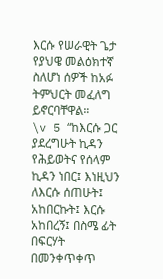እርሱ የሠራዊት ጌታ የያህዌ መልዕክተኛ ስለሆነ ሰዎች ከአፉ ትምህርት መፈለግ ይኖርባቸዋል።
\v 5 “ከእርሱ ጋር ያደረግሁት ኪዳን የሕይወትና የሰላም ኪዳን ነበር፤ እነዚህን ለእርሱ ሰጠሁት፤ አከበርኩት፤ እርሱ አከበረኝ፤ በስሜ ፊት በፍርሃት በመንቀጥቀጥ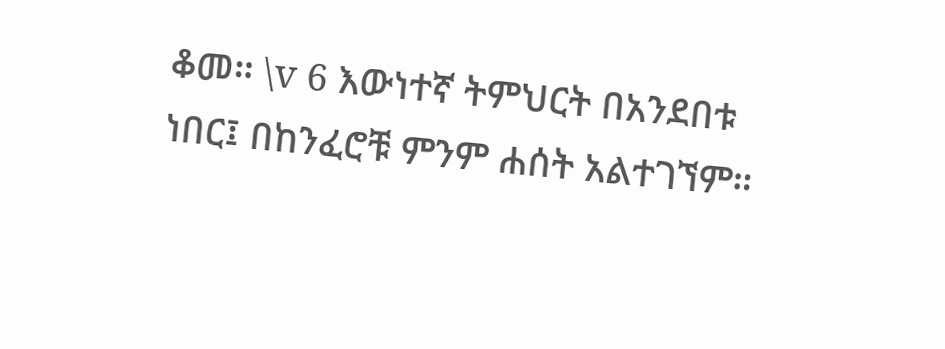ቆመ። \v 6 እውነተኛ ትምህርት በአንደበቱ ነበር፤ በከንፈሮቹ ምንም ሐሰት አልተገኘም።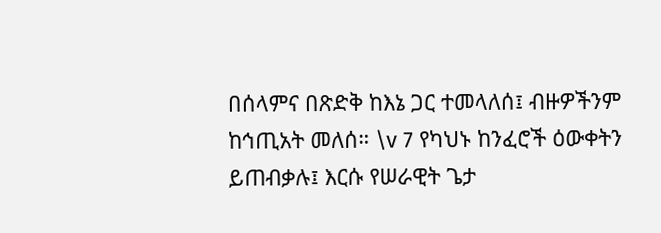በሰላምና በጽድቅ ከእኔ ጋር ተመላለሰ፤ ብዙዎችንም ከኅጢአት መለሰ። \v 7 የካህኑ ከንፈሮች ዕውቀትን ይጠብቃሉ፤ እርሱ የሠራዊት ጌታ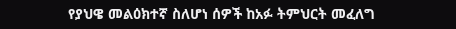የያህዌ መልዕክተኛ ስለሆነ ሰዎች ከአፉ ትምህርት መፈለግ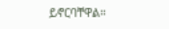ይኖርባቸዋል።